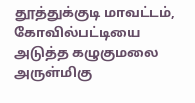தூத்துக்குடி மாவட்டம், கோவில்பட்டியை அடுத்த கழுகுமலை அருள்மிகு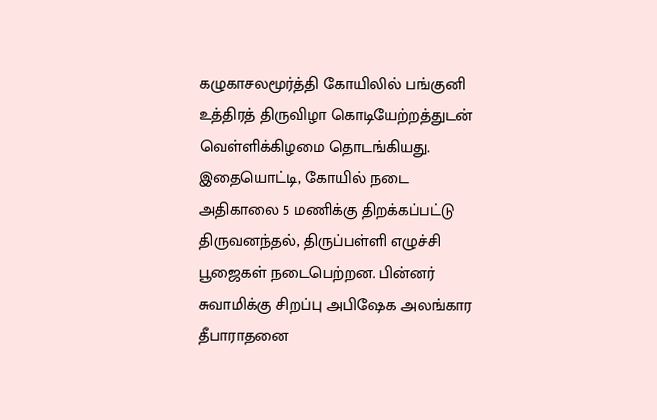கழுகாசலமூர்த்தி கோயிலில் பங்குனி உத்திரத் திருவிழா கொடியேற்றத்துடன் வெள்ளிக்கிழமை தொடங்கியது. இதையொட்டி, கோயில் நடை அதிகாலை 5 மணிக்கு திறக்கப்பட்டு திருவனந்தல், திருப்பள்ளி எழுச்சி பூஜைகள் நடைபெற்றன. பின்னர் சுவாமிக்கு சிறப்பு அபிஷேக அலங்கார தீபாராதனை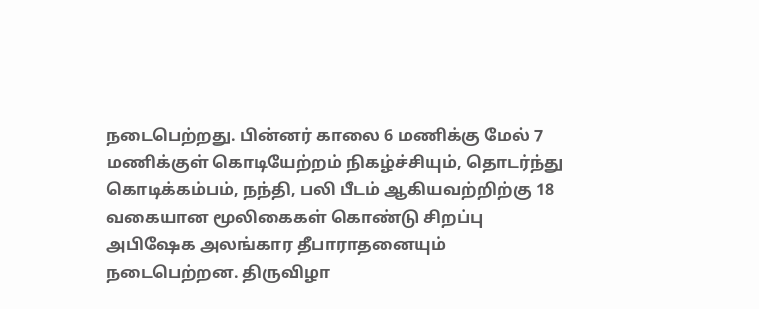நடைபெற்றது. பின்னர் காலை 6 மணிக்கு மேல் 7 மணிக்குள் கொடியேற்றம் நிகழ்ச்சியும், தொடர்ந்து கொடிக்கம்பம், நந்தி, பலி பீடம் ஆகியவற்றிற்கு 18 வகையான மூலிகைகள் கொண்டு சிறப்பு அபிஷேக அலங்கார தீபாராதனையும் நடைபெற்றன. திருவிழா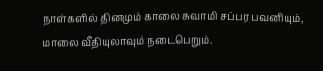நாள்களில் தினமும் காலை சுவாமி சப்பர பவனியும், மாலை வீதியுலாவும் நடைபெறும்.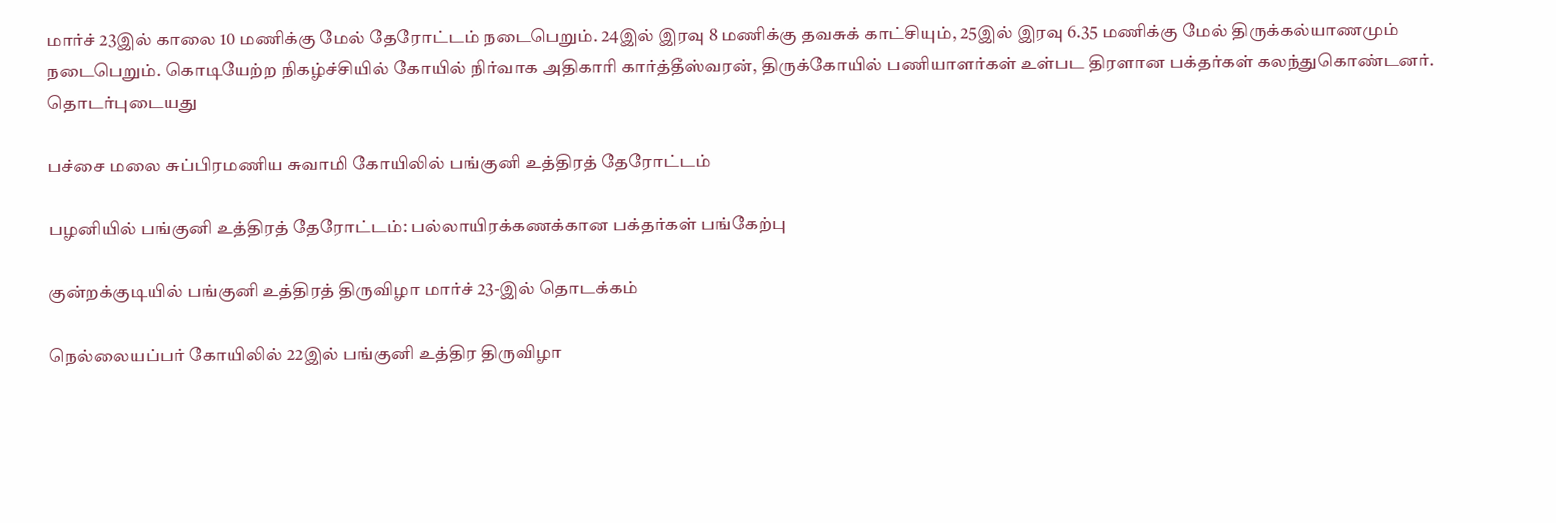மார்ச் 23இல் காலை 10 மணிக்கு மேல் தேரோட்டம் நடைபெறும். 24இல் இரவு 8 மணிக்கு தவசுக் காட்சியும், 25இல் இரவு 6.35 மணிக்கு மேல் திருக்கல்யாணமும் நடைபெறும். கொடியேற்ற நிகழ்ச்சியில் கோயில் நிர்வாக அதிகாரி கார்த்தீஸ்வரன், திருக்கோயில் பணியாளர்கள் உள்பட திரளான பக்தர்கள் கலந்துகொண்டனர்.
தொடர்புடையது

பச்சை மலை சுப்பிரமணிய சுவாமி கோயிலில் பங்குனி உத்திரத் தேரோட்டம்

பழனியில் பங்குனி உத்திரத் தேரோட்டம்: பல்லாயிரக்கணக்கான பக்தர்கள் பங்கேற்பு

குன்றக்குடியில் பங்குனி உத்திரத் திருவிழா மார்ச் 23-இல் தொடக்கம்

நெல்லையப்பர் கோயிலில் 22இல் பங்குனி உத்திர திருவிழா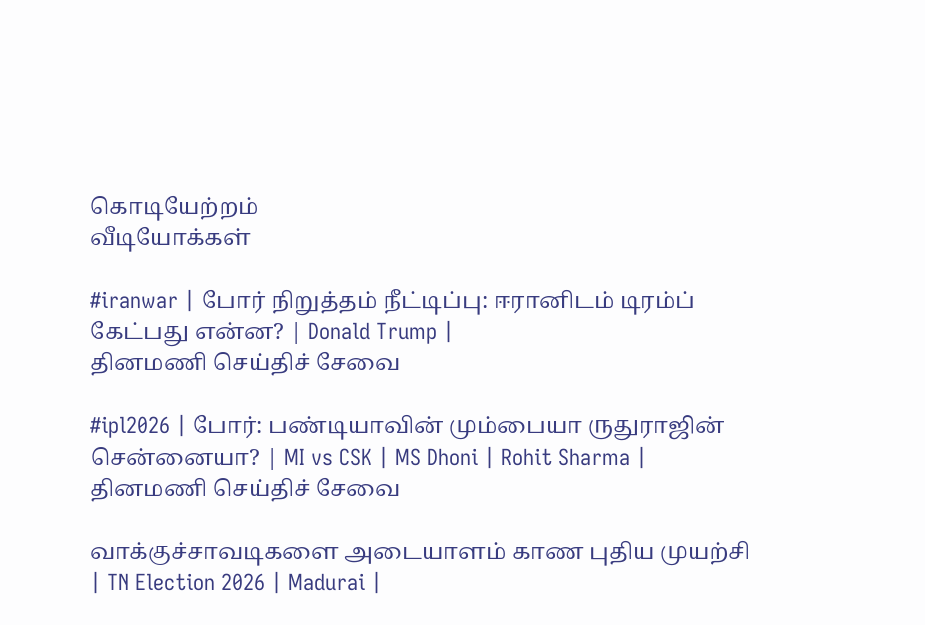கொடியேற்றம்
வீடியோக்கள்

#iranwar | போர் நிறுத்தம் நீட்டிப்பு: ஈரானிடம் டிரம்ப் கேட்பது என்ன? | Donald Trump |
தினமணி செய்திச் சேவை

#ipl2026 | போர்: பண்டியாவின் மும்பையா ருதுராஜின் சென்னையா? | MI vs CSK | MS Dhoni | Rohit Sharma |
தினமணி செய்திச் சேவை

வாக்குச்சாவடிகளை அடையாளம் காண புதிய முயற்சி | TN Election 2026 | Madurai |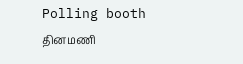Polling booth
தினமணி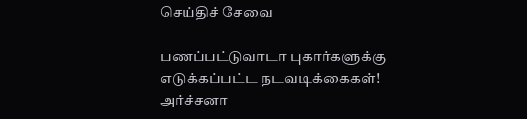செய்திச் சேவை

பணப்பட்டுவாடா புகார்களுக்கு எடுக்கப்பட்ட நடவடிக்கைகள்! அர்ச்சனா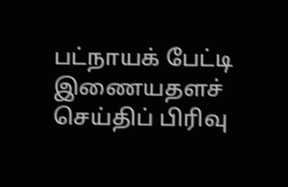பட்நாயக் பேட்டி
இணையதளச் செய்திப் பிரிவு